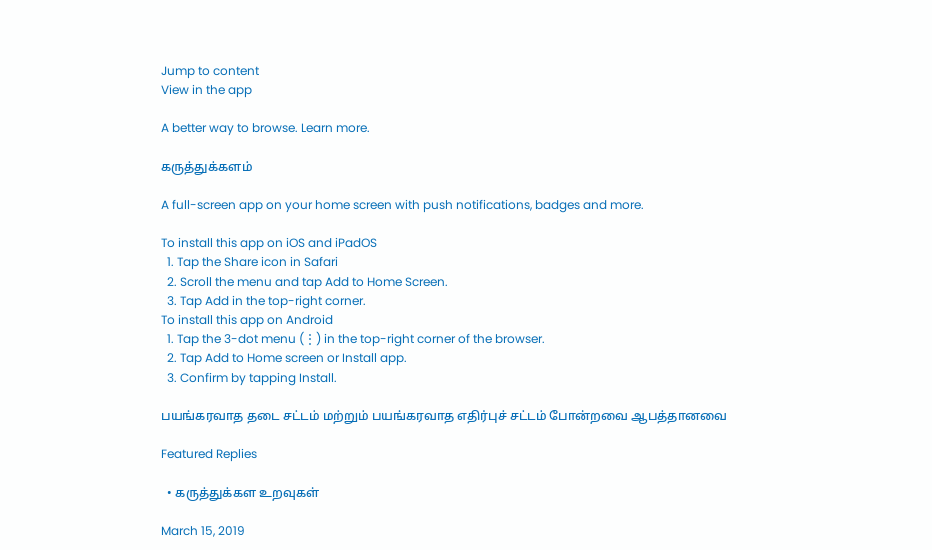Jump to content
View in the app

A better way to browse. Learn more.

கருத்துக்களம்

A full-screen app on your home screen with push notifications, badges and more.

To install this app on iOS and iPadOS
  1. Tap the Share icon in Safari
  2. Scroll the menu and tap Add to Home Screen.
  3. Tap Add in the top-right corner.
To install this app on Android
  1. Tap the 3-dot menu (⋮) in the top-right corner of the browser.
  2. Tap Add to Home screen or Install app.
  3. Confirm by tapping Install.

பயங்கரவாத தடை சட்டம் மற்றும் பயங்கரவாத எதிர்புச் சட்டம் போன்றவை ஆபத்தானவை

Featured Replies

  • கருத்துக்கள உறவுகள்

March 15, 2019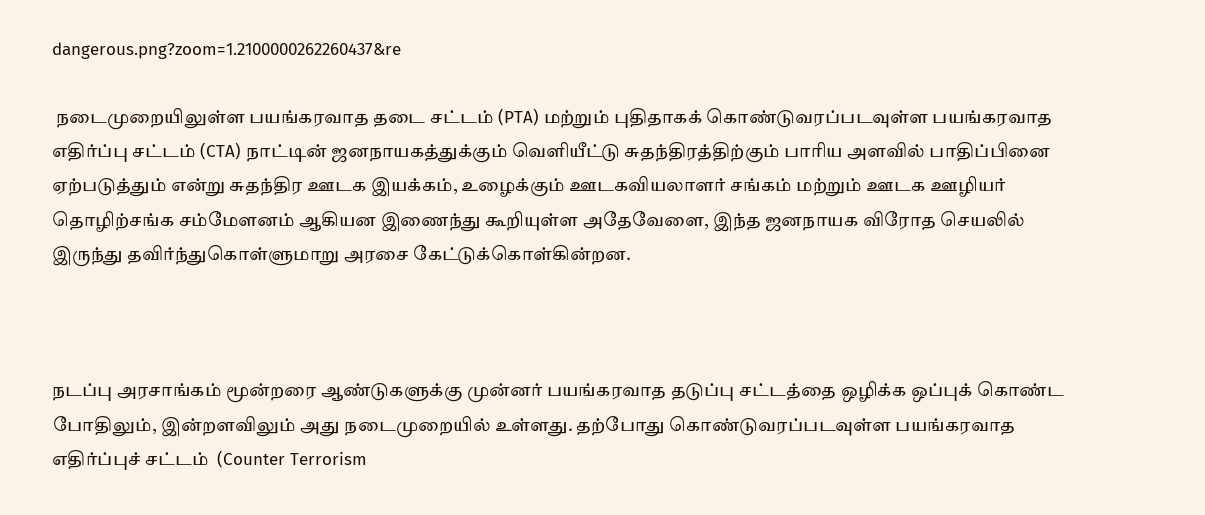dangerous.png?zoom=1.2100000262260437&re

 நடைமுறையிலுள்ள பயங்கரவாத தடை சட்டம் (PTA) மற்றும் புதிதாகக் கொண்டுவரப்படவுள்ள பயங்கரவாத எதிர்ப்பு சட்டம் (CTA) நாட்டின் ஜனநாயகத்துக்கும் வெளியீட்டு சுதந்திரத்திற்கும் பாரிய அளவில் பாதிப்பினை ஏற்படுத்தும் என்று சுதந்திர ஊடக இயக்கம், உழைக்கும் ஊடகவியலாளர் சங்கம் மற்றும் ஊடக ஊழியர் தொழிற்சங்க சம்மேளனம் ஆகியன இணைந்து கூறியுள்ள அதேவேளை, இந்த ஜனநாயக விரோத செயலில் இருந்து தவிர்ந்துகொள்ளுமாறு அரசை கேட்டுக்கொள்கின்றன.



நடப்பு அரசாங்கம் மூன்றரை ஆண்டுகளுக்கு முன்னர் பயங்கரவாத தடுப்பு சட்டத்தை ஒழிக்க ஒப்புக் கொண்ட போதிலும், இன்றளவிலும் அது நடைமுறையில் உள்ளது. தற்போது கொண்டுவரப்படவுள்ள பயங்கரவாத எதிர்ப்புச் சட்டம்  (Counter Terrorism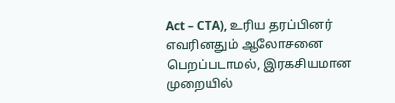Act – CTA), உரிய தரப்பினர் எவரினதும் ஆலோசனை பெறப்படாமல், இரகசியமான முறையில்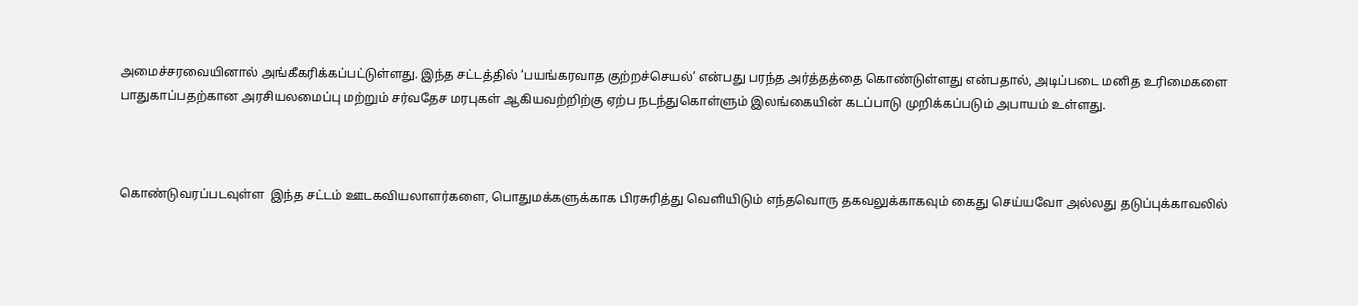அமைச்சரவையினால் அங்கீகரிக்கப்பட்டுள்ளது. இந்த சட்டத்தில் ‘பயங்கரவாத குற்றச்செயல்’ என்பது பரந்த அர்த்தத்தை கொண்டுள்ளது என்பதால், அடிப்படை மனித உரிமைகளை பாதுகாப்பதற்கான அரசியலமைப்பு மற்றும் சர்வதேச மரபுகள் ஆகியவற்றிற்கு ஏற்ப நடந்துகொள்ளும் இலங்கையின் கடப்பாடு முறிக்கப்படும் அபாயம் உள்ளது.



கொண்டுவரப்படவுள்ள  இந்த சட்டம் ஊடகவியலாளர்களை, பொதுமக்களுக்காக பிரசுரித்து வெளியிடும் எந்தவொரு தகவலுக்காகவும் கைது செய்யவோ அல்லது தடுப்புக்காவலில்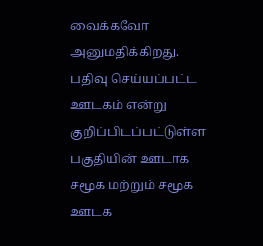வைக்கவோ அனுமதிக்கிறது. பதிவு செய்யப்பட்ட ஊடகம் என்று குறிப்பிடப்பட்டுள்ள பகுதியின் ஊடாக  சமூக மற்றும் சமூக ஊடக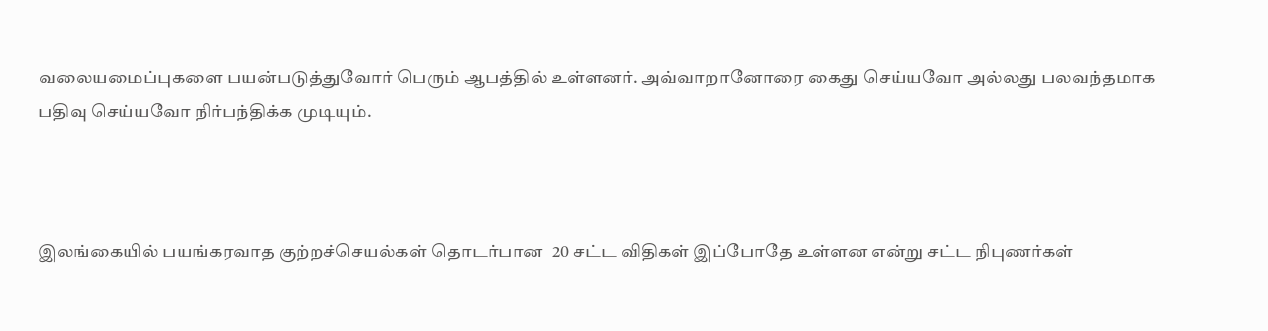வலையமைப்புகளை பயன்படுத்துவோர் பெரும் ஆபத்தில் உள்ளனர். அவ்வாறானோரை கைது செய்யவோ அல்லது பலவந்தமாக பதிவு செய்யவோ நிர்பந்திக்க முடியும்.



இலங்கையில் பயங்கரவாத குற்றச்செயல்கள் தொடர்பான  20 சட்ட விதிகள் இப்போதே உள்ளன என்று சட்ட நிபுணர்கள்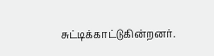சுட்டிக்காட்டுகின்றனர்.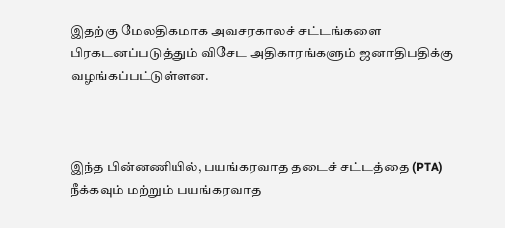இதற்கு மேலதிகமாக அவசரகாலச் சட்டங்களை பிரகடனப்படுத்தும் விசேட அதிகாரங்களும் ஜனாதிபதிக்கு வழங்கப்பட்டுள்ளன.



இந்த பின்னணியில், பயங்கரவாத தடைச் சட்டத்தை (PTA) நீக்கவும் மற்றும் பயங்கரவாத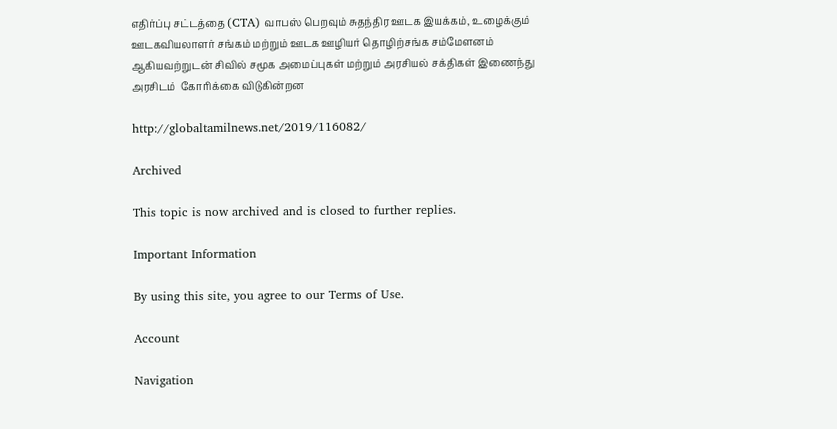எதிர்ப்பு சட்டத்தை (CTA) வாபஸ் பெறவும் சுதந்திர ஊடக இயக்கம், உழைக்கும் ஊடகவியலாளர் சங்கம் மற்றும் ஊடக ஊழியர் தொழிற்சங்க சம்மேளனம் ஆகியவற்றுடன் சிவில் சமூக அமைப்புகள் மற்றும் அரசியல் சக்திகள் இணைந்து அரசிடம்  கோரிக்கை விடுகின்றன

http://globaltamilnews.net/2019/116082/

Archived

This topic is now archived and is closed to further replies.

Important Information

By using this site, you agree to our Terms of Use.

Account

Navigation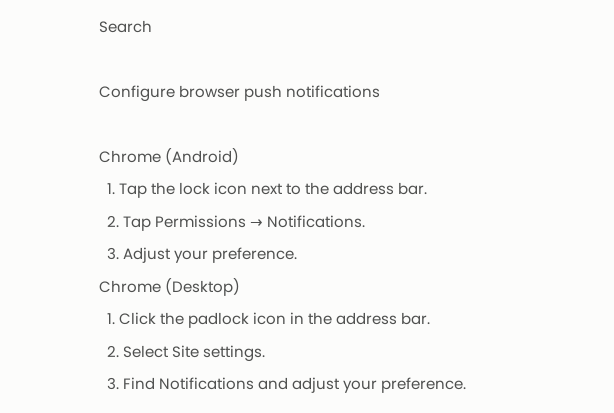Search

Configure browser push notifications

Chrome (Android)
  1. Tap the lock icon next to the address bar.
  2. Tap Permissions → Notifications.
  3. Adjust your preference.
Chrome (Desktop)
  1. Click the padlock icon in the address bar.
  2. Select Site settings.
  3. Find Notifications and adjust your preference.